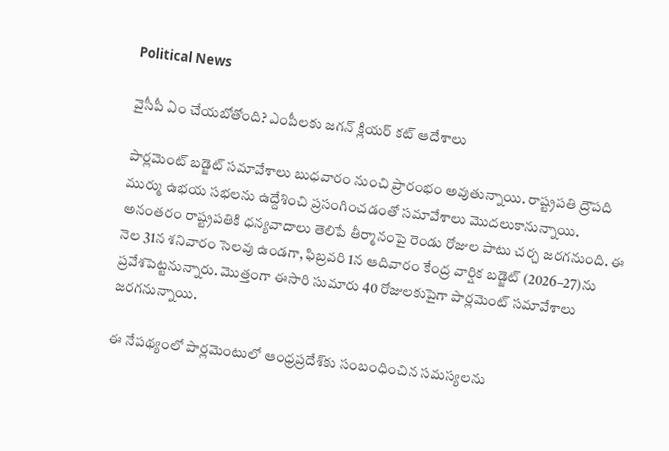Political News

వైసీపీ ఏం చేయబోతోంది? ఎంపీలకు జగన్ క్లియర్ కట్ ఆదేశాలు

పార్లమెంట్ బడ్జెట్ సమావేశాలు బుధవారం నుంచి ప్రారంభం అవుతున్నాయి. రాష్ట్రపతి ద్రౌపది ముర్ము ఉభయ సభలను ఉద్దేశించి ప్రసంగించడంతో సమావేశాలు మొదలుకానున్నాయి. అనంతరం రాష్ట్రపతికి ధన్యవాదాలు తెలిపే తీర్మానంపై రెండు రోజుల పాటు చర్చ జరగనుంది. ఈ నెల 31న శనివారం సెలవు ఉండగా, ఫిబ్రవరి 1న ఆదివారం కేంద్ర వార్షిక బడ్జెట్ (2026–27)ను ప్రవేశపెట్టనున్నారు. మొత్తంగా ఈసారి సుమారు 40 రోజులకుపైగా పార్లమెంట్ సమావేశాలు జరగనున్నాయి.

ఈ నేపథ్యంలో పార్లమెంటులో ఆంధ్రప్రదేశ్‌కు సంబంధించిన సమస్యలను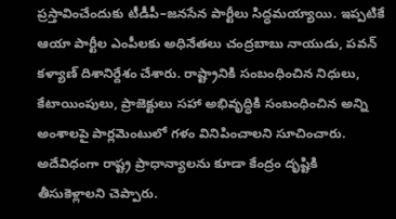ప్రస్తావించేందుకు టీడీపీ–జనసేన పార్టీలు సిద్ధమయ్యాయి. ఇప్పటికే ఆయా పార్టీల ఎంపీలకు అధినేతలు చంద్రబాబు నాయుడు, పవన్ కళ్యాణ్ దిశానిర్దేశం చేశారు. రాష్ట్రానికి సంబంధించిన నిధులు, కేటాయింపులు, ప్రాజెక్టులు సహా అభివృద్ధికి సంబంధించిన అన్ని అంశాలపై పార్లమెంటులో గళం వినిపించాలని సూచించారు. అదేవిధంగా రాష్ట్ర ప్రాధాన్యాలను కూడా కేంద్రం దృష్టికి తీసుకెళ్లాలని చెప్పారు.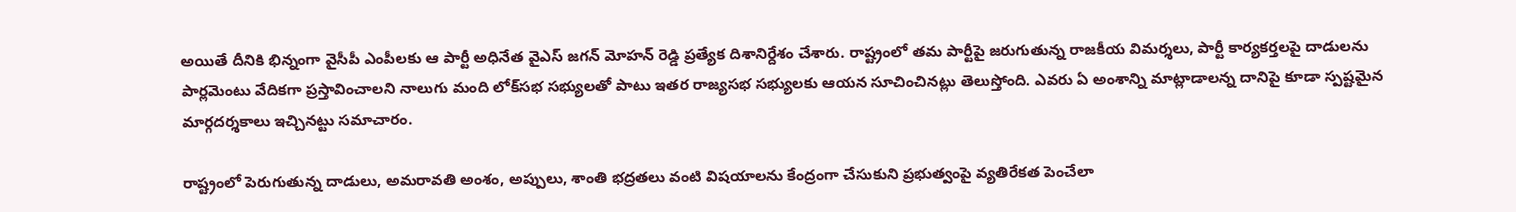అయితే దీనికి భిన్నంగా వైసీపీ ఎంపీలకు ఆ పార్టీ అధినేత వైఎస్ జగన్ మోహన్ రెడ్డి ప్రత్యేక దిశానిర్దేశం చేశారు. రాష్ట్రంలో తమ పార్టీపై జరుగుతున్న రాజకీయ విమర్శలు, పార్టీ కార్యకర్తలపై దాడులను పార్లమెంటు వేదికగా ప్రస్తావించాలని నాలుగు మంది లోక్‌సభ సభ్యులతో పాటు ఇతర రాజ్యసభ సభ్యులకు ఆయన సూచించినట్లు తెలుస్తోంది. ఎవరు ఏ అంశాన్ని మాట్లాడాలన్న దానిపై కూడా స్పష్టమైన మార్గదర్శకాలు ఇచ్చినట్టు సమాచారం.

రాష్ట్రంలో పెరుగుతున్న దాడులు, అమరావతి అంశం, అప్పులు, శాంతి భద్రతలు వంటి విషయాలను కేంద్రంగా చేసుకుని ప్రభుత్వంపై వ్యతిరేకత పెంచేలా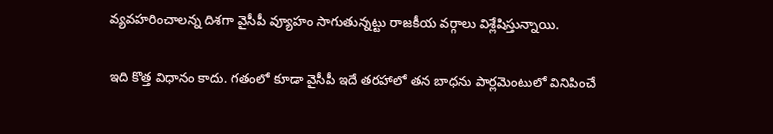వ్యవహరించాలన్న దిశగా వైసీపీ వ్యూహం సాగుతున్నట్టు రాజకీయ వర్గాలు విశ్లేషిస్తున్నాయి.

ఇది కొత్త విధానం కాదు. గతంలో కూడా వైసీపీ ఇదే తరహాలో తన బాధను పార్లమెంటులో వినిపించే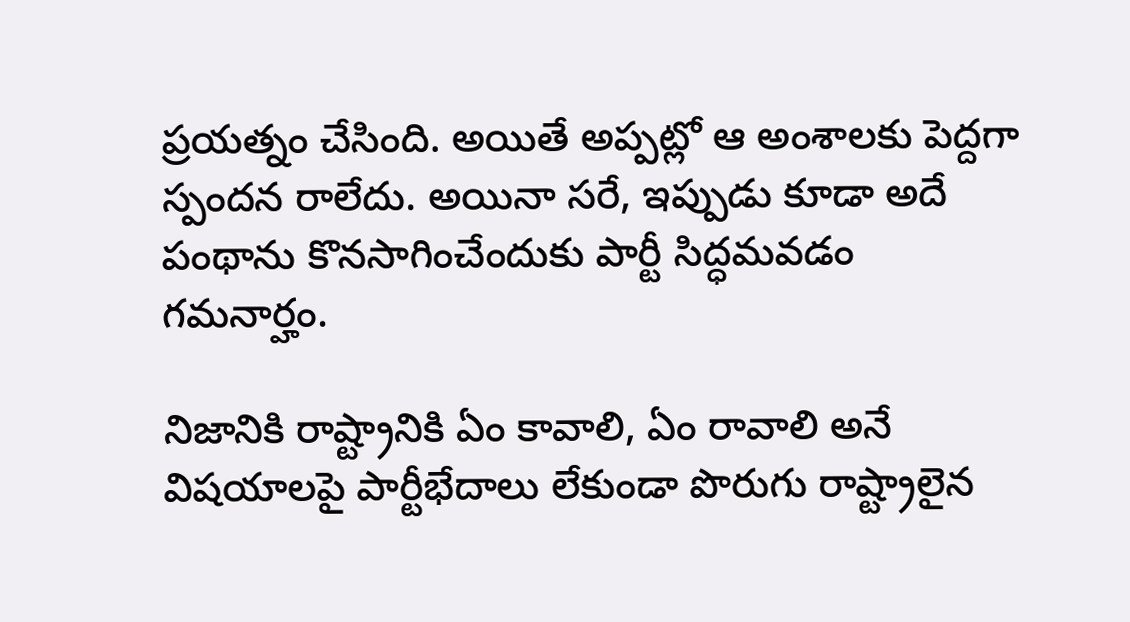ప్రయత్నం చేసింది. అయితే అప్పట్లో ఆ అంశాలకు పెద్దగా స్పందన రాలేదు. అయినా సరే, ఇప్పుడు కూడా అదే పంథాను కొనసాగించేందుకు పార్టీ సిద్ధమవడం గమనార్హం.

నిజానికి రాష్ట్రానికి ఏం కావాలి, ఏం రావాలి అనే విషయాలపై పార్టీభేదాలు లేకుండా పొరుగు రాష్ట్రాలైన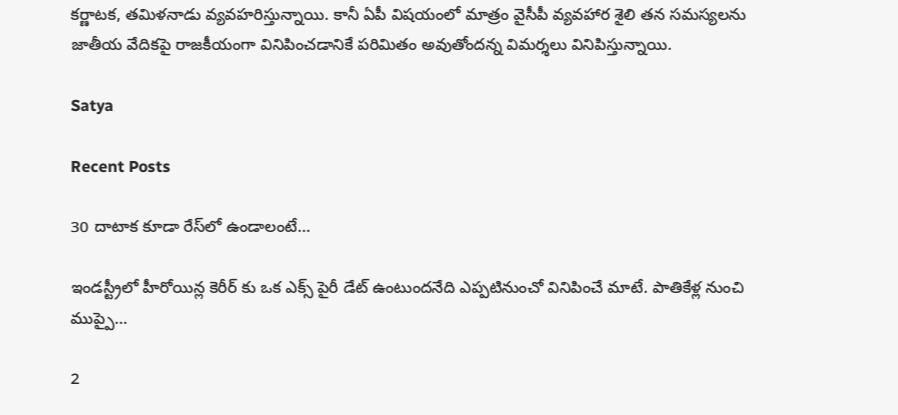కర్ణాటక, తమిళనాడు వ్యవహరిస్తున్నాయి. కానీ ఏపీ విషయంలో మాత్రం వైసీపీ వ్యవహార శైలి తన సమస్యలను జాతీయ వేదికపై రాజకీయంగా వినిపించడానికే పరిమితం అవుతోందన్న విమర్శలు వినిపిస్తున్నాయి.

Satya

Recent Posts

30 దాటాక కూడా రేస్‌లో ఉండాలంటే…

ఇండస్ట్రీలో హీరోయిన్ల కెరీర్ కు ఒక ఎక్స్ పైరీ డేట్ ఉంటుందనేది ఎప్పటినుంచో వినిపించే మాటే. పాతికేళ్ల నుంచి ముప్పై…

2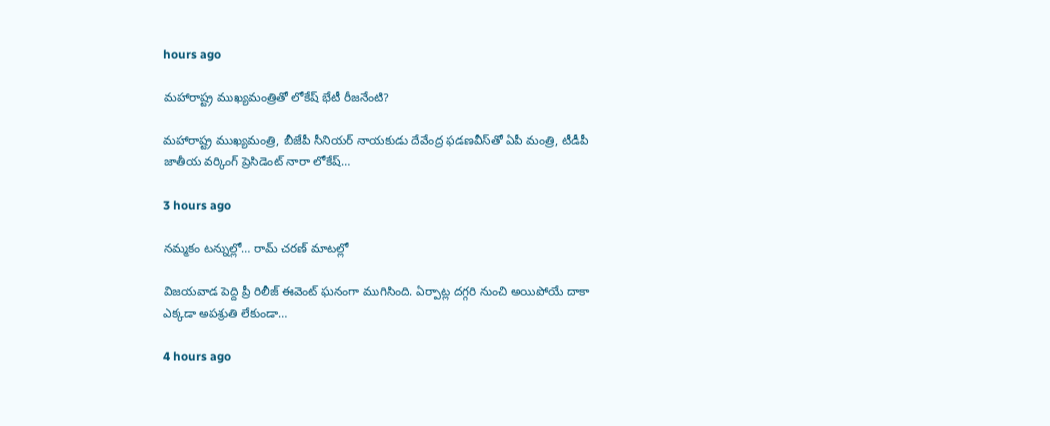hours ago

మ‌హారాష్ట్ర ముఖ్య‌మంత్రితో లోకేష్ భేటీ రీజ‌నేంటి?

మ‌హారాష్ట్ర ముఖ్య‌మంత్రి, బీజేపీ సీనియ‌ర్ నాయ‌కుడు దేవేంద్ర ఫ‌డ‌ణవీస్‌తో ఏపీ మంత్రి, టీడీపీ జాతీయ వ‌ర్కింగ్ ప్రెసిడెంట్ నారా లోకేష్…

3 hours ago

నమ్మకం టన్నుల్లో… రామ్ చరణ్ మాటల్లో

విజయవాడ పెద్ది ప్రీ రిలీజ్ ఈవెంట్ ఘనంగా ముగిసింది. ఏర్పాట్ల దగ్గరి నుంచి అయిపోయే దాకా ఎక్కడా అపశ్రుతి లేకుండా…

4 hours ago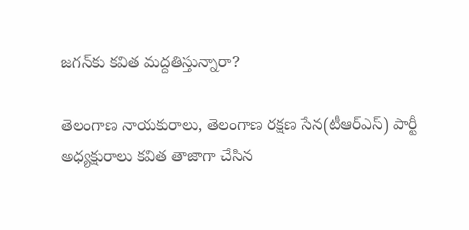జ‌గ‌న్‌కు క‌విత మ‌ద్ద‌తిస్తున్నారా?

తెలంగాణ నాయ‌కురాలు, తెలంగాణ ర‌క్ష‌ణ సేన‌(టీఆర్ఎస్‌) పార్టీ అధ్య‌క్షురాలు క‌విత తాజాగా చేసిన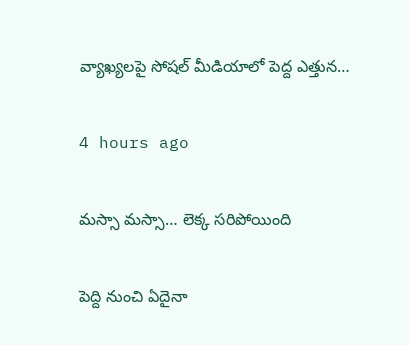వ్యాఖ్య‌ల‌పై సోష‌ల్ మీడియాలో పెద్ద ఎత్తున…

4 hours ago

మస్సా మస్సా… లెక్క సరిపోయింది

పెద్ది నుంచి ఏదైనా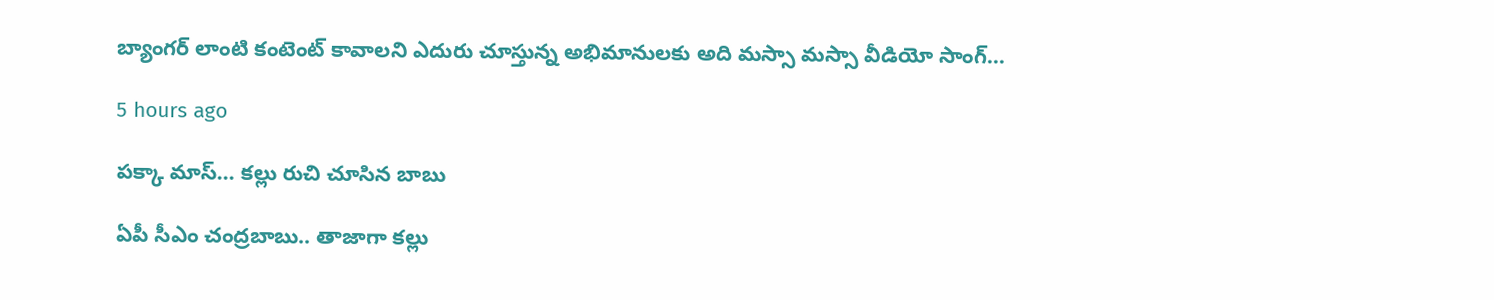బ్యాంగర్ లాంటి కంటెంట్ కావాలని ఎదురు చూస్తున్న అభిమానులకు అది మస్సా మస్సా వీడియో సాంగ్…

5 hours ago

ప‌క్కా మాస్… క‌ల్లు రుచి చూసిన బాబు

ఏపీ సీఎం చంద్ర‌బాబు.. తాజాగా క‌ల్లు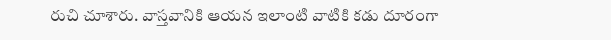రుచి చూశారు. వాస్త‌వానికి ఆయ‌న ఇలాంటి వాటికి క‌డు దూరంగా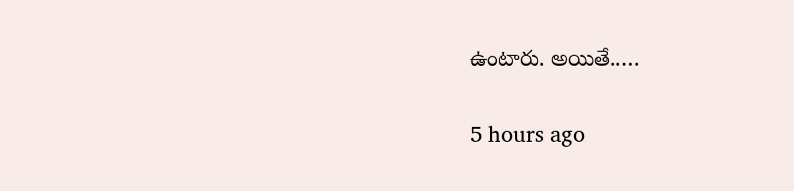ఉంటారు. అయితే..…

5 hours ago